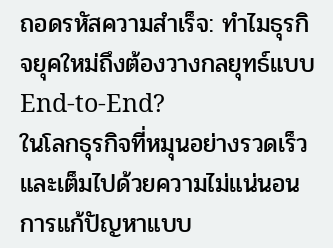ถอดรหัสความสำเร็จ: ทำไมธุรกิจยุคใหม่ถึงต้องวางกลยุทธ์แบบ End-to-End?
ในโลกธุรกิจที่หมุนอย่างรวดเร็วและเต็มไปด้วยความไม่แน่นอน การแก้ปัญหาแบบ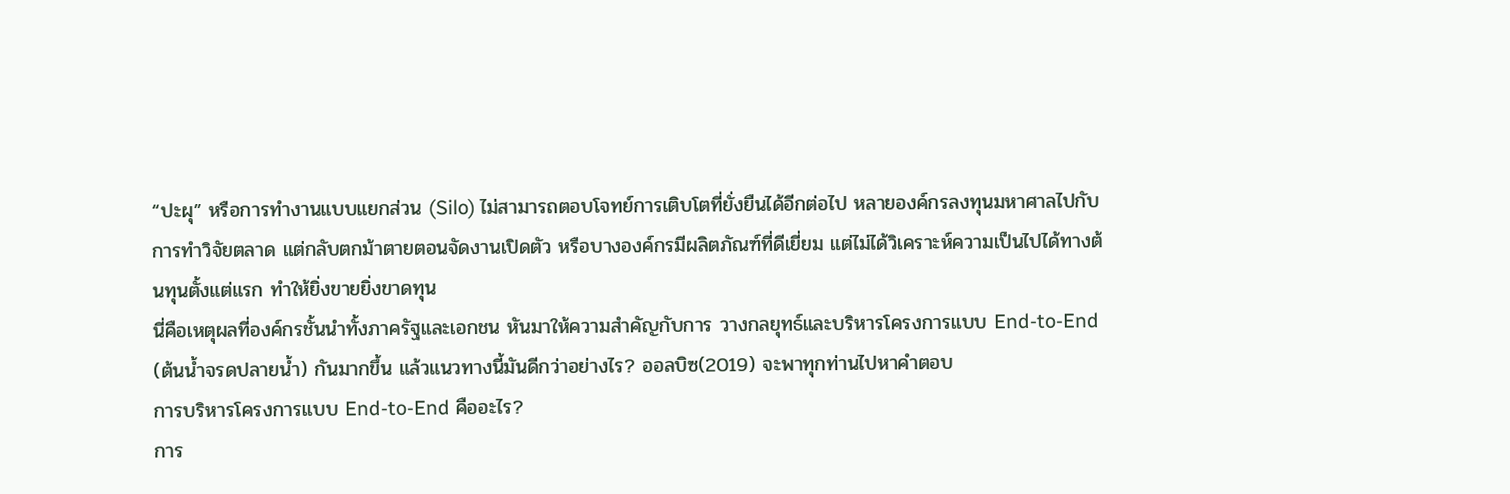“ปะผุ” หรือการทำงานแบบแยกส่วน (Silo) ไม่สามารถตอบโจทย์การเติบโตที่ยั่งยืนได้อีกต่อไป หลายองค์กรลงทุนมหาศาลไปกับการทำวิจัยตลาด แต่กลับตกม้าตายตอนจัดงานเปิดตัว หรือบางองค์กรมีผลิตภัณฑ์ที่ดีเยี่ยม แต่ไม่ได้วิเคราะห์ความเป็นไปได้ทางต้นทุนตั้งแต่แรก ทำให้ยิ่งขายยิ่งขาดทุน
นี่คือเหตุผลที่องค์กรชั้นนำทั้งภาครัฐและเอกชน หันมาให้ความสำคัญกับการ วางกลยุทธ์และบริหารโครงการแบบ End-to-End (ต้นน้ำจรดปลายน้ำ) กันมากขึ้น แล้วแนวทางนี้มันดีกว่าอย่างไร? ออลบิซ(2019) จะพาทุกท่านไปหาคำตอบ
การบริหารโครงการแบบ End-to-End คืออะไร?
การ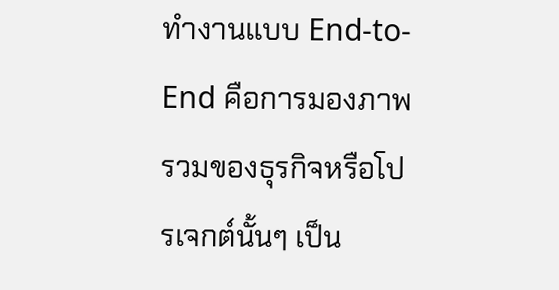ทำงานแบบ End-to-End คือการมองภาพรวมของธุรกิจหรือโปรเจกต์นั้นๆ เป็น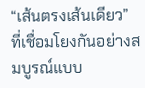“เส้นตรงเส้นเดียว” ที่เชื่อมโยงกันอย่างสมบูรณ์แบบ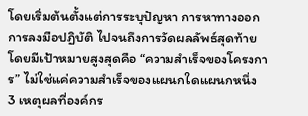โดยเริ่มต้นตั้งแต่การระบุปัญหา การหาทางออก การลงมือปฏิบัติ ไปจนถึงการวัดผลลัพธ์สุดท้าย โดยมีเป้าหมายสูงสุดคือ “ความสำเร็จของโครงการ” ไม่ใช่แค่ความสำเร็จของแผนกใดแผนกหนึ่ง
3 เหตุผลที่องค์กร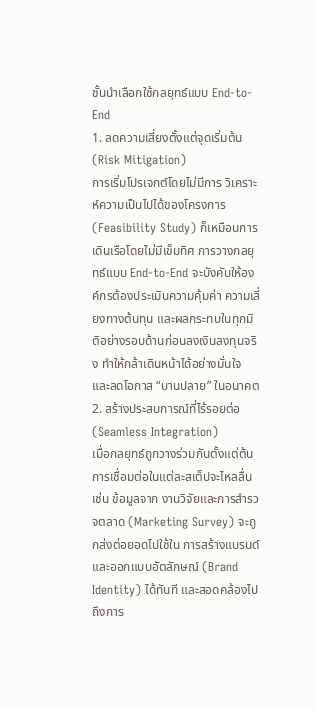ชั้นนำเลือกใช้กลยุทธ์แบบ End-to-End
1. ลดความเสี่ยงตั้งแต่จุดเริ่มต้น (Risk Mitigation)
การเริ่มโปรเจกต์โดยไม่มีการ วิเคราะห์ความเป็นไปได้ของโครงการ (Feasibility Study) ก็เหมือนการเดินเรือโดยไม่มีเข็มทิศ การวางกลยุทธ์แบบ End-to-End จะบังคับให้องค์กรต้องประเมินความคุ้มค่า ความเสี่ยงทางต้นทุน และผลกระทบในทุกมิติอย่างรอบด้านก่อนลงเงินลงทุนจริง ทำให้กล้าเดินหน้าได้อย่างมั่นใจ และลดโอกาส “บานปลาย” ในอนาคต
2. สร้างประสบการณ์ที่ไร้รอยต่อ (Seamless Integration)
เมื่อกลยุทธ์ถูกวางร่วมกันตั้งแต่ต้น การเชื่อมต่อในแต่ละสเต็ปจะไหลลื่น เช่น ข้อมูลจาก งานวิจัยและการสำรวจตลาด (Marketing Survey) จะถูกส่งต่อยอดไปใช้ใน การสร้างแบรนด์และออกแบบอัตลักษณ์ (Brand Identity) ได้ทันที และสอดคล้องไปถึงการ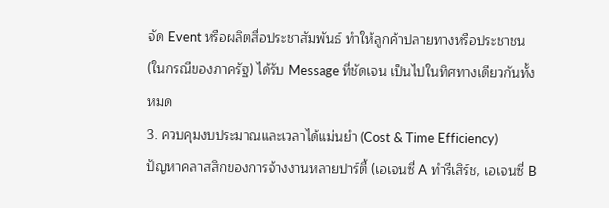จัด Event หรือผลิตสื่อประชาสัมพันธ์ ทำให้ลูกค้าปลายทางหรือประชาชน (ในกรณีของภาครัฐ) ได้รับ Message ที่ชัดเจน เป็นไปในทิศทางเดียวกันทั้งหมด
3. ควบคุมงบประมาณและเวลาได้แม่นยำ (Cost & Time Efficiency)
ปัญหาคลาสสิกของการจ้างงานหลายปาร์ตี้ (เอเจนซี่ A ทำรีเสิร์ช, เอเจนซี่ B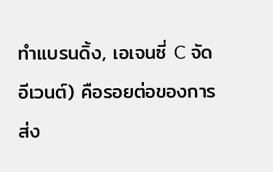ทำแบรนดิ้ง, เอเจนซี่ C จัดอีเวนต์) คือรอยต่อของการส่ง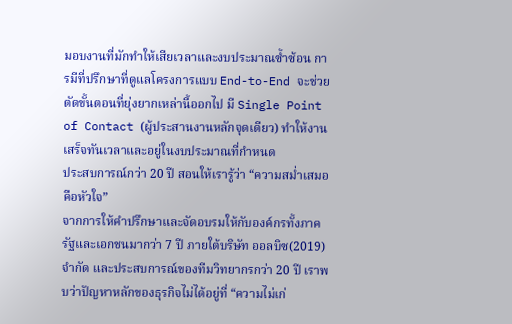มอบงานที่มักทำให้เสียเวลาและงบประมาณซ้ำซ้อน การมีที่ปรึกษาที่ดูแลโครงการแบบ End-to-End จะช่วยตัดขั้นตอนที่ยุ่งยากเหล่านี้ออกไป มี Single Point of Contact (ผู้ประสานงานหลักจุดเดียว) ทำให้งานเสร็จทันเวลาและอยู่ในงบประมาณที่กำหนด
ประสบการณ์กว่า 20 ปี สอนให้เรารู้ว่า “ความสม่ำเสมอคือหัวใจ”
จากการให้คำปรึกษาและจัดอบรมให้กับองค์กรทั้งภาครัฐและเอกชนมากว่า 7 ปี ภายใต้บริษัท ออลบิซ(2019) จำกัด และประสบการณ์ของทีมวิทยากรกว่า 20 ปี เราพบว่าปัญหาหลักของธุรกิจไม่ได้อยู่ที่ “ความไม่เก่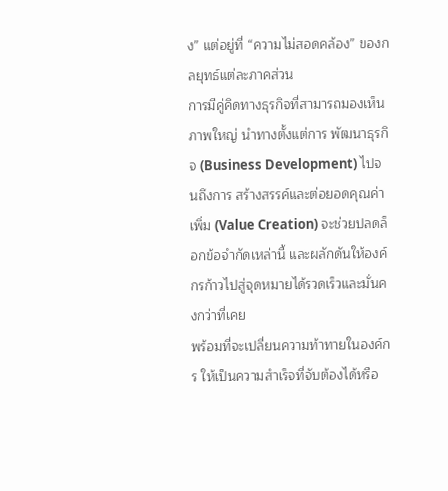ง” แต่อยู่ที่ “ความไม่สอดคล้อง” ของกลยุทธ์แต่ละภาคส่วน
การมีคู่คิดทางธุรกิจที่สามารถมองเห็นภาพใหญ่ นำทางตั้งแต่การ พัฒนาธุรกิจ (Business Development) ไปจนถึงการ สร้างสรรค์และต่อยอดคุณค่าเพิ่ม (Value Creation) จะช่วยปลดล็อกข้อจำกัดเหล่านี้ และผลักดันให้องค์กรก้าวไปสู่จุดหมายได้รวดเร็วและมั่นคงกว่าที่เคย
พร้อมที่จะเปลี่ยนความท้าทายในองค์กร ให้เป็นความสำเร็จที่จับต้องได้หรือ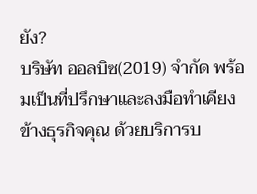ยัง?
บริษัท ออลบิซ(2019) จำกัด พร้อมเป็นที่ปรึกษาและลงมือทำเคียงข้างธุรกิจคุณ ด้วยบริการบ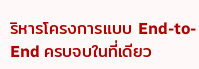ริหารโครงการแบบ End-to-End ครบจบในที่เดียว